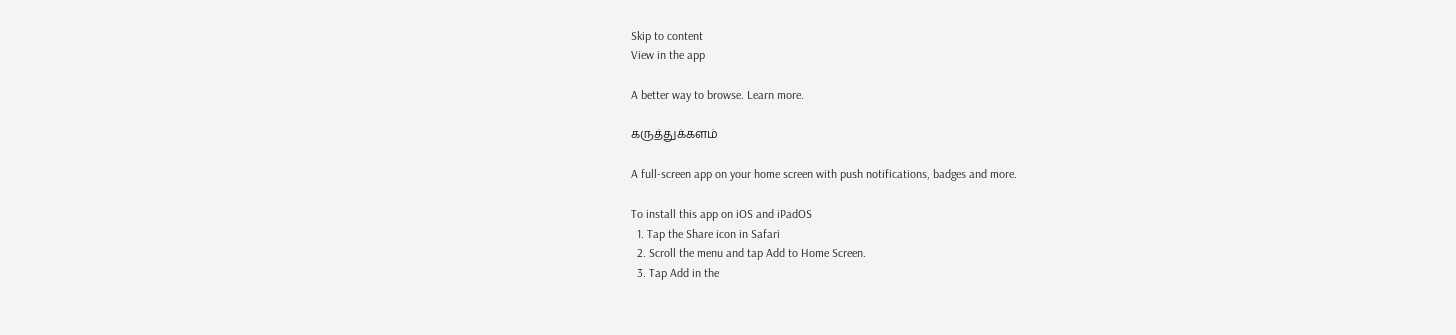Skip to content
View in the app

A better way to browse. Learn more.

கருத்துக்களம்

A full-screen app on your home screen with push notifications, badges and more.

To install this app on iOS and iPadOS
  1. Tap the Share icon in Safari
  2. Scroll the menu and tap Add to Home Screen.
  3. Tap Add in the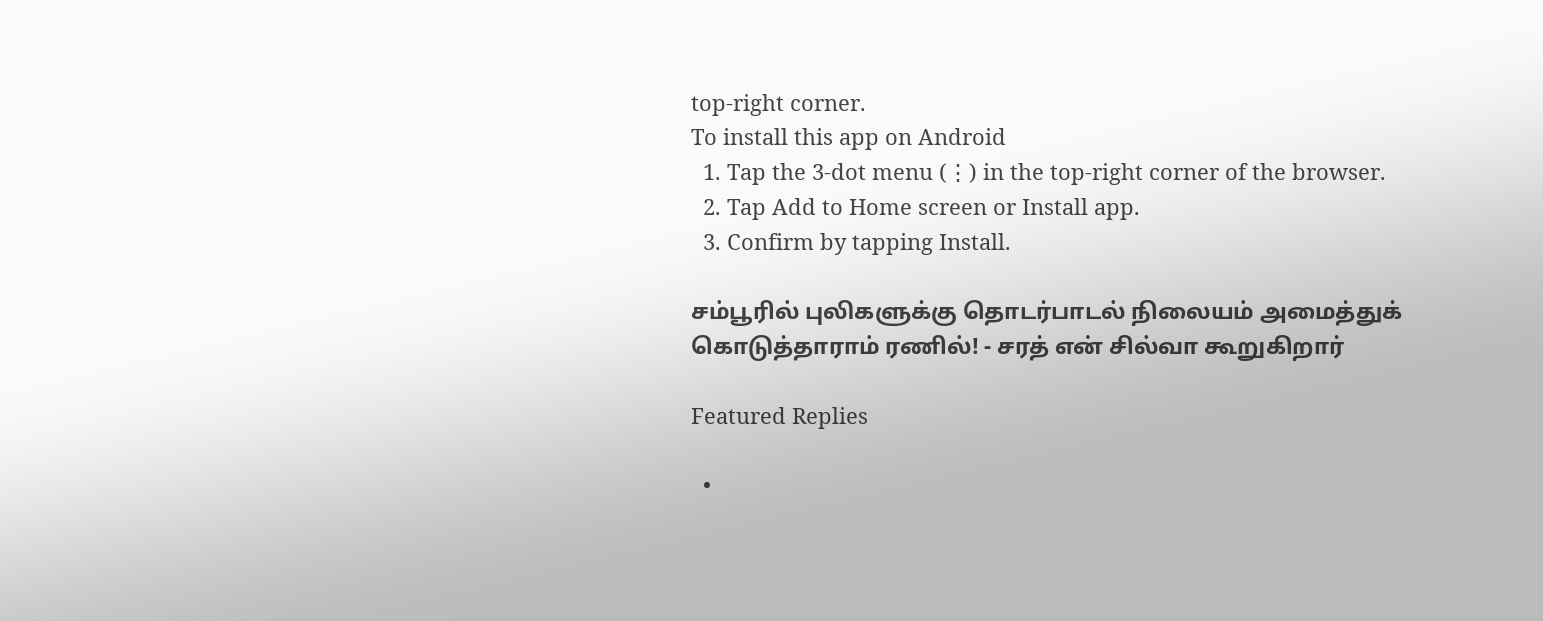top-right corner.
To install this app on Android
  1. Tap the 3-dot menu (⋮) in the top-right corner of the browser.
  2. Tap Add to Home screen or Install app.
  3. Confirm by tapping Install.

சம்பூரில் புலிகளுக்கு தொடர்பாடல் நிலையம் அமைத்துக் கொடுத்தாராம் ரணில்! - சரத் என் சில்வா கூறுகிறார்

Featured Replies

  •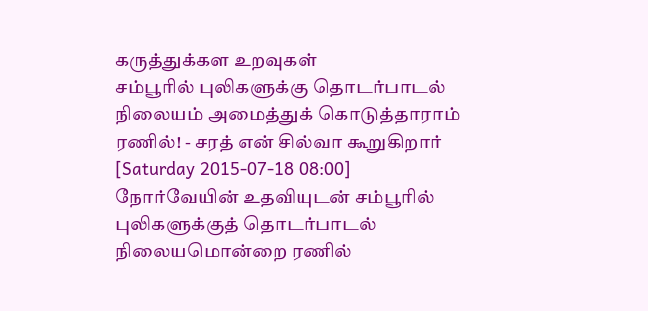கருத்துக்கள உறவுகள்
சம்பூரில் புலிகளுக்கு தொடர்பாடல் நிலையம் அமைத்துக் கொடுத்தாராம் ரணில்! - சரத் என் சில்வா கூறுகிறார்
[Saturday 2015-07-18 08:00]
நோர்வேயின் உதவியுடன் சம்பூரில் புலிகளுக்குத் தொடர்பாடல்  நிலையமொன்றை ரணில்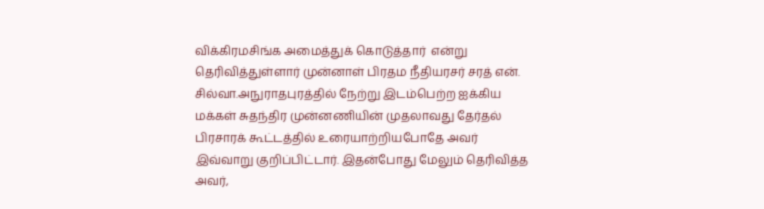விக்கிரமசிங்க அமைத்துக் கொடுத்தார்  என்று தெரிவித்துள்ளார் முன்னாள் பிரதம நீதியரசர் சரத் என். சில்வா.அநுராதபுரத்தில் நேற்று இடம்பெற்ற ஐக்கிய மக்கள் சுதந்திர முன்னணியின் முதலாவது தேர்தல் பிரசாரக் கூட்டத்தில் உரையாற்றியபோதே அவர் இவ்வாறு குறிப்பிட்டார். இதன்போது மேலும் தெரிவித்த அவர்,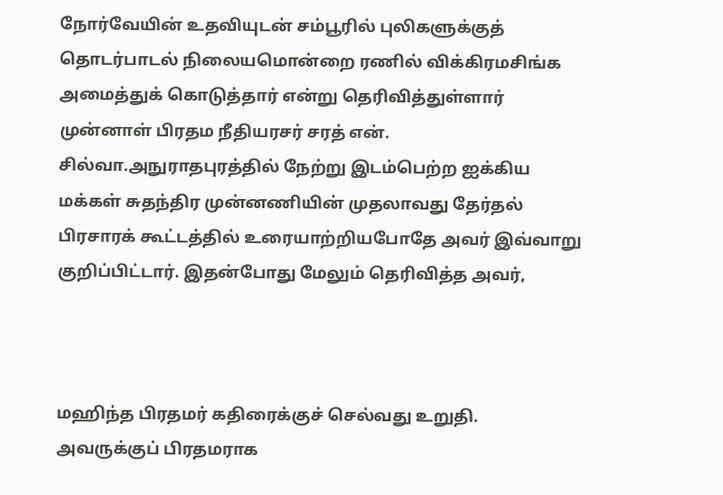நோர்வேயின் உதவியுடன் சம்பூரில் புலிகளுக்குத் தொடர்பாடல் நிலையமொன்றை ரணில் விக்கிரமசிங்க அமைத்துக் கொடுத்தார் என்று தெரிவித்துள்ளார் முன்னாள் பிரதம நீதியரசர் சரத் என். சில்வா.அநுராதபுரத்தில் நேற்று இடம்பெற்ற ஐக்கிய மக்கள் சுதந்திர முன்னணியின் முதலாவது தேர்தல் பிரசாரக் கூட்டத்தில் உரையாற்றியபோதே அவர் இவ்வாறு குறிப்பிட்டார். இதன்போது மேலும் தெரிவித்த அவர்,



மஹிந்த பிரதமர் கதிரைக்குச் செல்வது உறுதி. அவருக்குப் பிரதமராக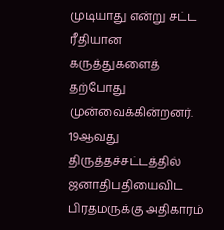முடியாது என்று சட்ட ரீதியான கருத்துகளைத் தற்போது முன்வைக்கின்றனர். 19ஆவது திருத்தச்சட்டத்தில் ஜனாதிபதியைவிட பிரதமருக்கு அதிகாரம்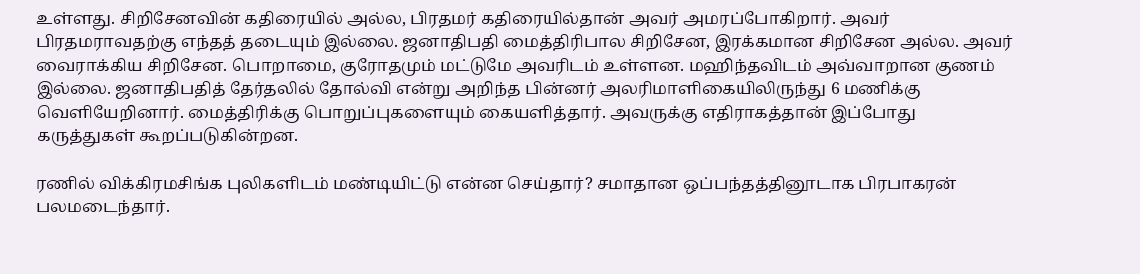உள்ளது. சிறிசேனவின் கதிரையில் அல்ல, பிரதமர் கதிரையில்தான் அவர் அமரப்போகிறார். அவர் பிரதமராவதற்கு எந்தத் தடையும் இல்லை. ஜனாதிபதி மைத்திரிபால சிறிசேன, இரக்கமான சிறிசேன அல்ல. அவர் வைராக்கிய சிறிசேன. பொறாமை, குரோதமும் மட்டுமே அவரிடம் உள்ளன. மஹிந்தவிடம் அவ்வாறான குணம் இல்லை. ஜனாதிபதித் தேர்தலில் தோல்வி என்று அறிந்த பின்னர் அலரிமாளிகையிலிருந்து 6 மணிக்கு வெளியேறினார். மைத்திரிக்கு பொறுப்புகளையும் கையளித்தார். அவருக்கு எதிராகத்தான் இப்போது கருத்துகள் கூறப்படுகின்றன.

ரணில் விக்கிரமசிங்க புலிகளிடம் மண்டியிட்டு என்ன செய்தார்? சமாதான ஒப்பந்தத்தினூடாக பிரபாகரன் பலமடைந்தார்.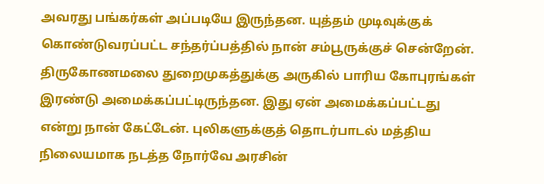அவரது பங்கர்கள் அப்படியே இருந்தன. யுத்தம் முடிவுக்குக் கொண்டுவரப்பட்ட சந்தர்ப்பத்தில் நான் சம்பூருக்குச் சென்றேன். திருகோணமலை துறைமுகத்துக்கு அருகில் பாரிய கோபுரங்கள் இரண்டு அமைக்கப்பட்டிருந்தன. இது ஏன் அமைக்கப்பட்டது என்று நான் கேட்டேன். புலிகளுக்குத் தொடர்பாடல் மத்திய நிலையமாக நடத்த நோர்வே அரசின்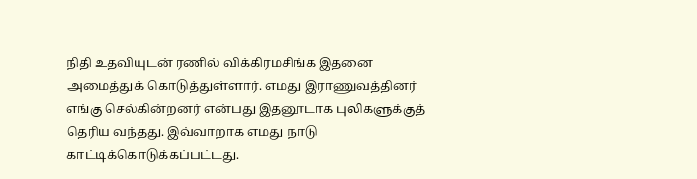நிதி உதவியுடன் ரணில் விக்கிரமசிங்க இதனை அமைத்துக் கொடுத்துள்ளார். எமது இராணுவத்தினர் எங்கு செல்கின்றனர் என்பது இதனூடாக புலிகளுக்குத் தெரிய வந்தது. இவ்வாறாக எமது நாடு காட்டிக்கொடுக்கப்பட்டது.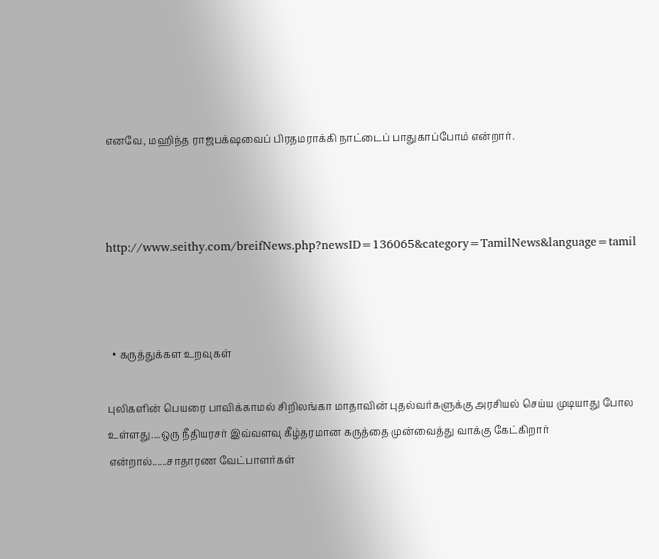எனவே, மஹிந்த ராஜபக்‌ஷவைப் பிரதமராக்கி நாட்டைப் பாதுகாப்போம் என்றார்.



http://www.seithy.com/breifNews.php?newsID=136065&category=TamilNews&language=tamil



  • கருத்துக்கள உறவுகள்

புலிகளின் பெயரை பாவிக்காமல் சிறிலங்கா மாதாவின் புதல்வர்களுக்கு அரசியல் செய்ய முடியாது போல உள்ளது....ஒரு நீதியரசர் இவ்வளவு கீழ்தரமான கருத்தை முன்வைத்து வாக்கு கேட்கிறார் என்றால்......சாதாரண வேட்பாளர்கள்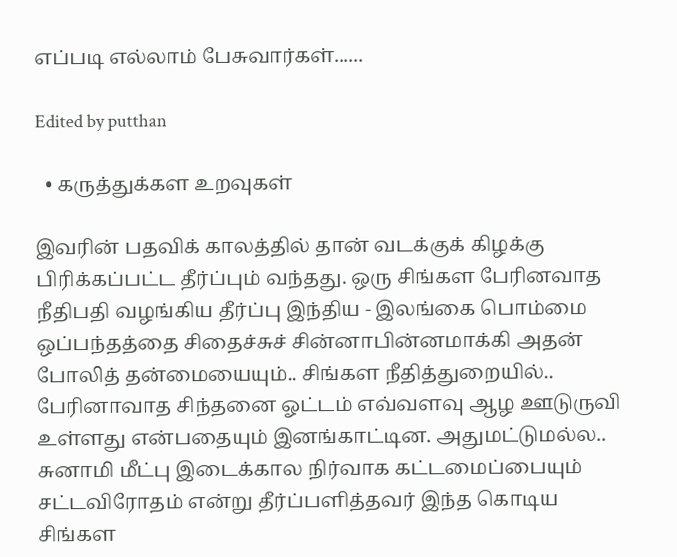எப்படி எல்லாம் பேசுவார்கள்......

Edited by putthan

  • கருத்துக்கள உறவுகள்

இவரின் பதவிக் காலத்தில் தான் வடக்குக் கிழக்கு பிரிக்கப்பட்ட தீர்ப்பும் வந்தது. ஒரு சிங்கள பேரினவாத நீதிபதி வழங்கிய தீர்ப்பு இந்திய - இலங்கை பொம்மை ஒப்பந்தத்தை சிதைச்சுச் சின்னாபின்னமாக்கி அதன் போலித் தன்மையையும்.. சிங்கள நீதித்துறையில்.. பேரினாவாத சிந்தனை ஓட்டம் எவ்வளவு ஆழ ஊடுருவி உள்ளது என்பதையும் இனங்காட்டின. அதுமட்டுமல்ல.. சுனாமி மீட்பு இடைக்கால நிர்வாக கட்டமைப்பையும் சட்டவிரோதம் என்று தீர்ப்பளித்தவர் இந்த கொடிய சிங்கள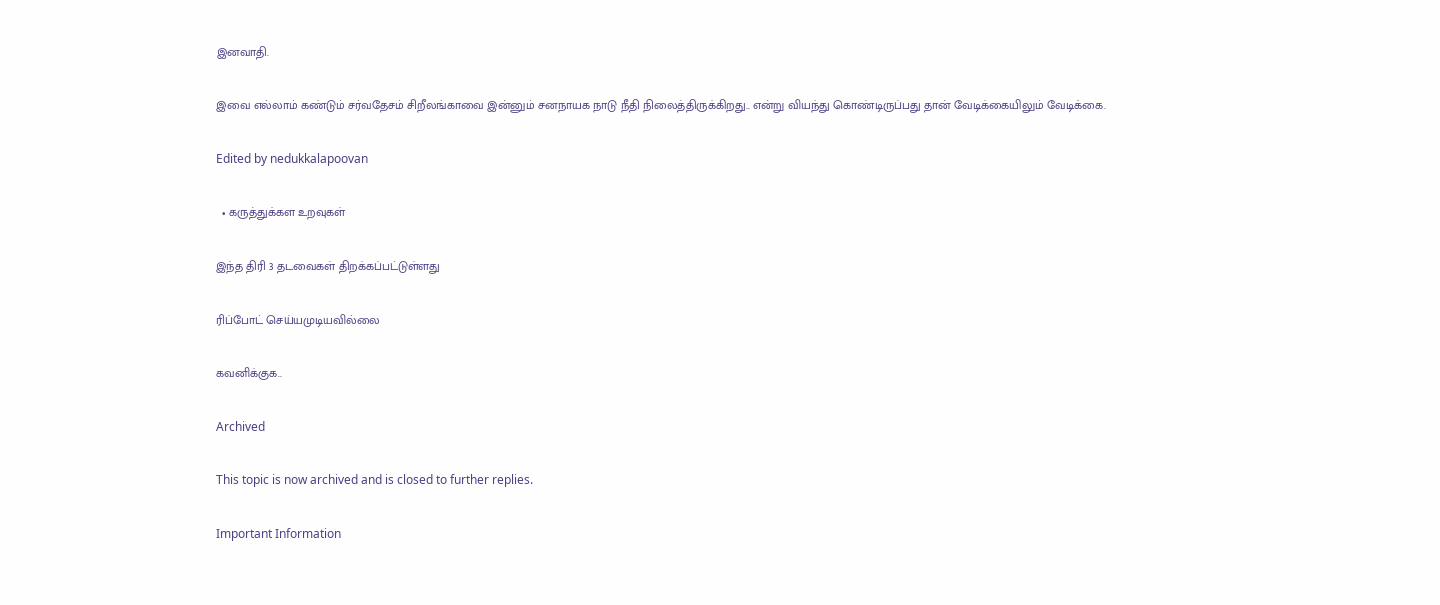இனவாதி.

இவை எல்லாம் கண்டும் சர்வதேசம் சிறீலங்காவை இன்னும் சனநாயக நாடு நீதி நிலைத்திருக்கிறது.. என்று வியந்து கொண்டிருப்பது தான் வேடிக்கையிலும் வேடிக்கை.

Edited by nedukkalapoovan

  • கருத்துக்கள உறவுகள்

இந்த திரி 3 தடவைகள் திறக்கப்பட்டுள்ளது

ரிப்போட் செய்யமுடியவில்லை

கவனிக்குக..

Archived

This topic is now archived and is closed to further replies.

Important Information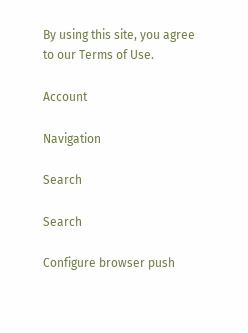By using this site, you agree to our Terms of Use.

Account

Navigation

Search

Search

Configure browser push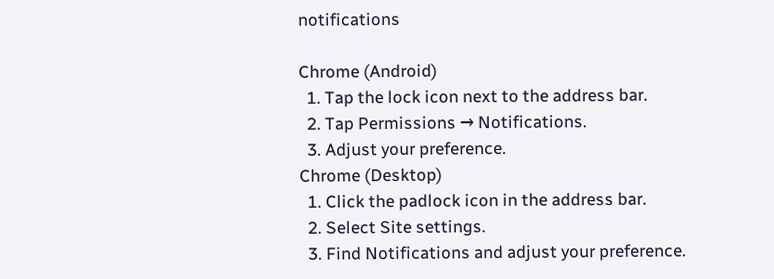notifications

Chrome (Android)
  1. Tap the lock icon next to the address bar.
  2. Tap Permissions → Notifications.
  3. Adjust your preference.
Chrome (Desktop)
  1. Click the padlock icon in the address bar.
  2. Select Site settings.
  3. Find Notifications and adjust your preference.